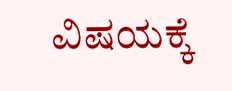ವಿಷಯಕ್ಕೆ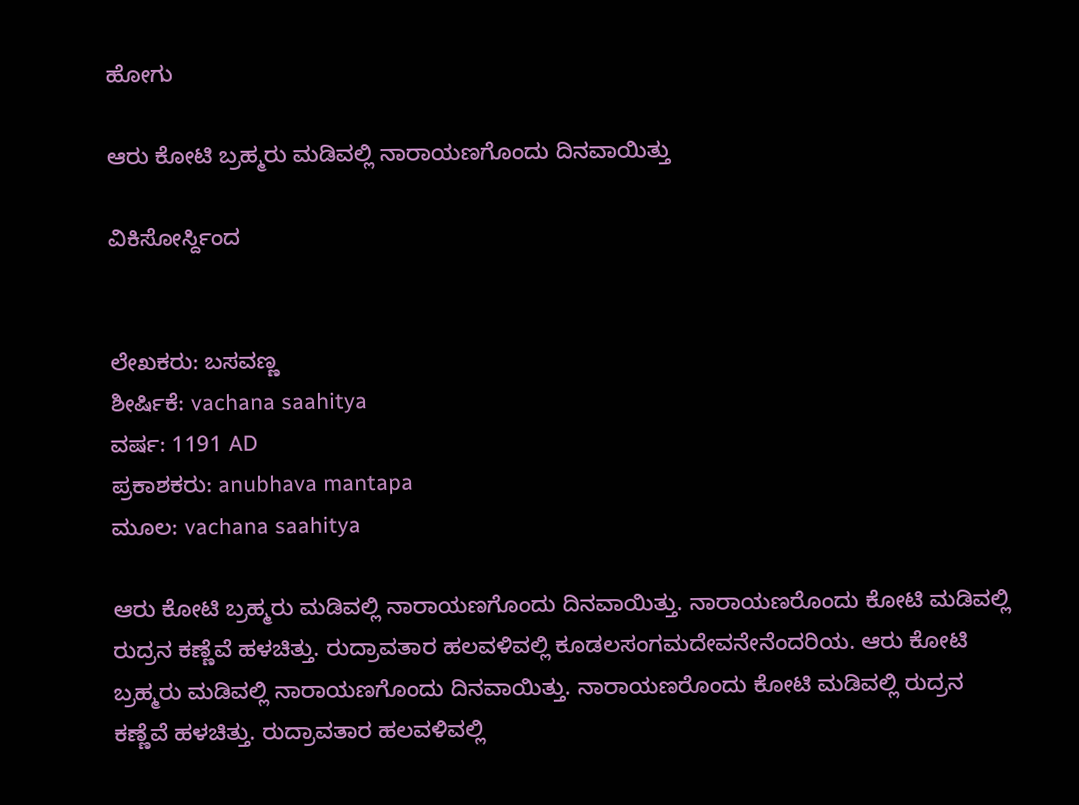ಹೋಗು

ಆರು ಕೋಟಿ ಬ್ರಹ್ಮರು ಮಡಿವಲ್ಲಿ ನಾರಾಯಣಗೊಂದು ದಿನವಾಯಿತ್ತು

ವಿಕಿಸೋರ್ಸ್ದಿಂದ


ಲೇಖಕರು: ಬಸವಣ್ಣ
ಶೀರ್ಷಿಕೆ: vachana saahitya
ವರ್ಷ: 1191 AD
ಪ್ರಕಾಶಕರು: anubhava mantapa
ಮೂಲ: vachana saahitya

ಆರು ಕೋಟಿ ಬ್ರಹ್ಮರು ಮಡಿವಲ್ಲಿ ನಾರಾಯಣಗೊಂದು ದಿನವಾಯಿತ್ತು. ನಾರಾಯಣರೊಂದು ಕೋಟಿ ಮಡಿವಲ್ಲಿ ರುದ್ರನ ಕಣ್ಣೆವೆ ಹಳಚಿತ್ತು. ರುದ್ರಾವತಾರ ಹಲವಳಿವಲ್ಲಿ ಕೂಡಲಸಂಗಮದೇವನೇನೆಂದರಿಯ. ಆರು ಕೋಟಿ ಬ್ರಹ್ಮರು ಮಡಿವಲ್ಲಿ ನಾರಾಯಣಗೊಂದು ದಿನವಾಯಿತ್ತು. ನಾರಾಯಣರೊಂದು ಕೋಟಿ ಮಡಿವಲ್ಲಿ ರುದ್ರನ ಕಣ್ಣೆವೆ ಹಳಚಿತ್ತು. ರುದ್ರಾವತಾರ ಹಲವಳಿವಲ್ಲಿ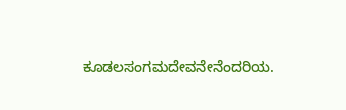ಕೂಡಲಸಂಗಮದೇವನೇನೆಂದರಿಯ.